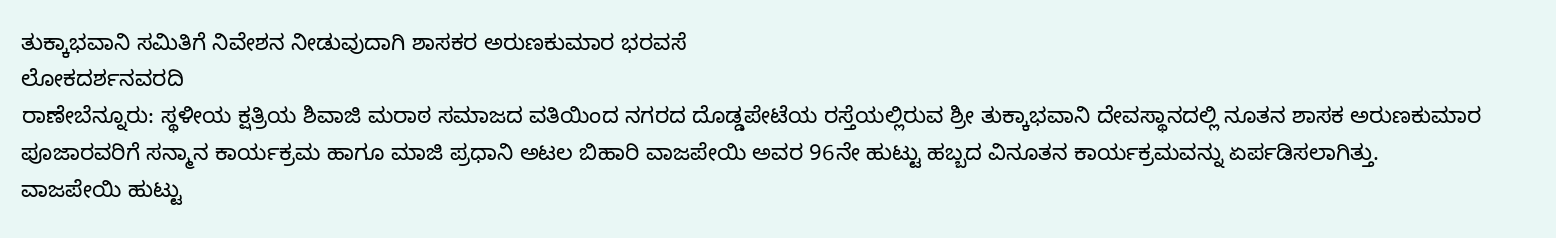ತುಕ್ಕಾಭವಾನಿ ಸಮಿತಿಗೆ ನಿವೇಶನ ನೀಡುವುದಾಗಿ ಶಾಸಕರ ಅರುಣಕುಮಾರ ಭರವಸೆ
ಲೋಕದರ್ಶನವರದಿ
ರಾಣೇಬೆನ್ನೂರು: ಸ್ಥಳೀಯ ಕ್ಷತ್ರಿಯ ಶಿವಾಜಿ ಮರಾಠ ಸಮಾಜದ ವತಿಯಿಂದ ನಗರದ ದೊಡ್ಡಪೇಟೆಯ ರಸ್ತೆಯಲ್ಲಿರುವ ಶ್ರೀ ತುಕ್ಕಾಭವಾನಿ ದೇವಸ್ಥಾನದಲ್ಲಿ ನೂತನ ಶಾಸಕ ಅರುಣಕುಮಾರ ಪೂಜಾರವರಿಗೆ ಸನ್ಮಾನ ಕಾರ್ಯಕ್ರಮ ಹಾಗೂ ಮಾಜಿ ಪ್ರಧಾನಿ ಅಟಲ ಬಿಹಾರಿ ವಾಜಪೇಯಿ ಅವರ 96ನೇ ಹುಟ್ಟು ಹಬ್ಬದ ವಿನೂತನ ಕಾರ್ಯಕ್ರಮವನ್ನು ಏರ್ಪಡಿಸಲಾಗಿತ್ತು.
ವಾಜಪೇಯಿ ಹುಟ್ಟು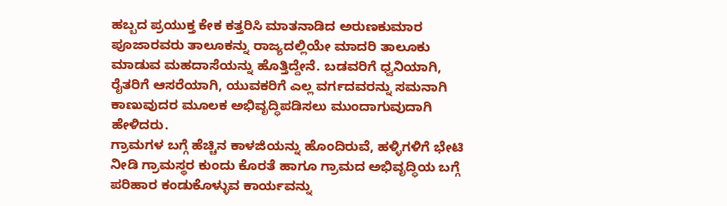ಹಬ್ಬದ ಪ್ರಯುಕ್ತ ಕೇಕ ಕತ್ತರಿಸಿ ಮಾತನಾಡಿದ ಅರುಣಕುಮಾರ ಪೂಜಾರವರು ತಾಲೂಕನ್ನು ರಾಜ್ಯದಲ್ಲಿಯೇ ಮಾದರಿ ತಾಲೂಕು ಮಾಡುವ ಮಹದಾಸೆಯನ್ನು ಹೊತ್ತಿದ್ದೇನೆ. ಬಡವರಿಗೆ ಧ್ವನಿಯಾಗಿ, ರೈತರಿಗೆ ಆಸರೆಯಾಗಿ, ಯುವಕರಿಗೆ ಎಲ್ಲ ವರ್ಗದವರನ್ನು ಸಮನಾಗಿ ಕಾಣುವುದರ ಮೂಲಕ ಅಭಿವೃದ್ಧಿಪಡಿಸಲು ಮುಂದಾಗುವುದಾಗಿ ಹೇಳಿದರು.
ಗ್ರಾಮಗಳ ಬಗ್ಗೆ ಹೆಚ್ಚಿನ ಕಾಳಜಿಯನ್ನು ಹೊಂದಿರುವೆ, ಹಳ್ಳಿಗಳಿಗೆ ಭೇಟಿ ನೀಡಿ ಗ್ರಾಮಸ್ಥರ ಕುಂದು ಕೊರತೆ ಹಾಗೂ ಗ್ರಾಮದ ಅಭಿವೃದ್ಧಿಯ ಬಗ್ಗೆ ಪರಿಹಾರ ಕಂಡುಕೊಳ್ಳುವ ಕಾರ್ಯವನ್ನು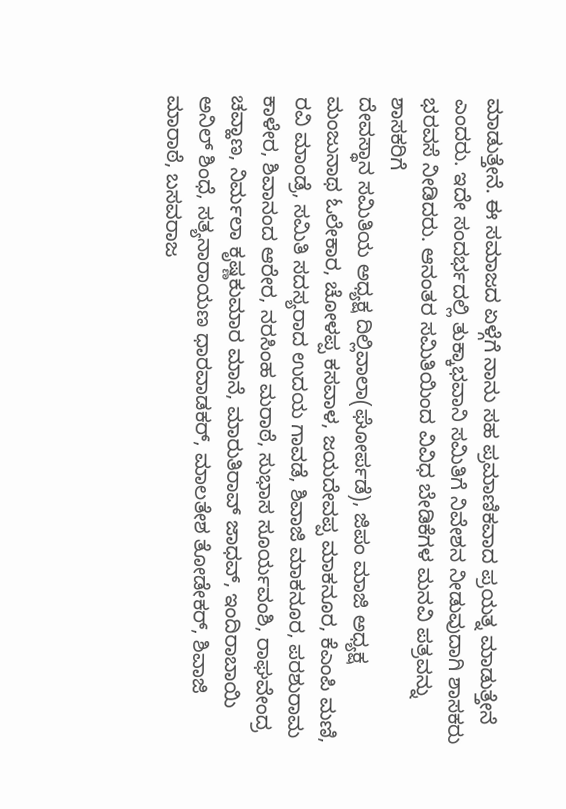ಮಾಡುತ್ತೇನೆ. ಈ ಸಮಾಜದ ಏಳ್ಗೆಗೆ ನಾನು ಸಹ ಪ್ರಮಾಣಿಕವಾದ ಪ್ರಯತ್ನ ಮಾಡುತ್ತೇನೆ ಎಂದರು. ಇದೇ ಸಂದರ್ಭದಲ್ಲಿ ತುಕ್ಕಾಭವಾನಿ ಸಮಿತಿಗೆ ನಿವೇಶನ ನೀಡುವುದಾಗಿ ಶಾಸಕರು ಭರವಸೆ ನೀಡಿದರು. ಆನಂತರ ಸಮಿತಿಯಿಂದ ವಿವಿಧ ಬೇಡಿಕೆಗಳ ಮನವಿ ಪತ್ರವನ್ನು ಶಾಸಕರಿಗೆ
ದೇವಸ್ಥಾನ ಸಮಿತಿಯ ಅಧ್ಯಕ್ಷ ದಿಲ್ಲಿವಾಲಾ(ಘೋರ್ಪಡೆ), ಜಿಪಂ ಮಾಜಿ ಅಧ್ಯಕ್ಷ ಮಂಜುನಾಥ ಓಲೇಕಾರ, ಚೋಳಪ್ಪ ಕಸವಾಳ, ಜಯದೇವಪ್ಪ ಮಾಕನೂರ, ಕೆಎಂಪಿ ಮಣಿ, ರವಿ ಮಾಂಡ್ರೆ, ಸಮಿತಿ ಸದಸ್ಯರಾದ ಉದಯ ಗಾವಡೆ, ಶಿವಾಜಿ ಮಾಕನೂರ, ಪರಶುರಾಮ ಕಾಳೇರ, ಶಿವಾನಂದ ಆರೇರ, ನರಸಿಂಹ ಮರಾಠೆ, ಸುಭಾಸ ಸೂರ್ಯವಂಶಿ, ರಾಘವೇಂದ್ರ ಚವ್ಹಾಣ, ನಿರ್ಮಲಾ ಕೃಷ್ಣಕುಮಾರ ಮಾನೆ, ಮಾರುತಿರಾವ್ ಜಾಧವ್, ಇಂದಿರಾಬಾಯಿ ಅನಿಲ್ ಶಿಂಧೆ, ಸತ್ಯನಾರಾಯಣ ಧಾರವಾಡಕರ್, ಮಾಲತೇಶ ತೋಡೇಕರ್, ಶಿವಾಜಿ ಮಾರಾಠೆ, ಬಸವರಾಜ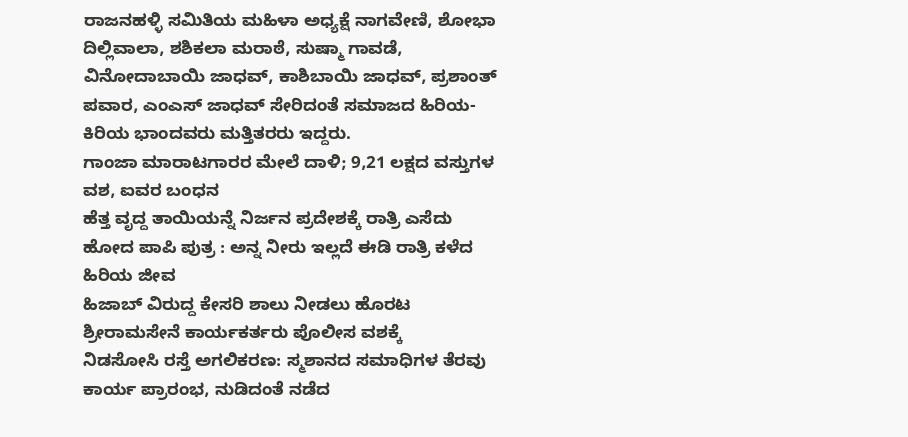ರಾಜನಹಳ್ಳಿ ಸಮಿತಿಯ ಮಹಿಳಾ ಅಧ್ಯಕ್ಷೆ ನಾಗವೇಣಿ, ಶೋಭಾ ದಿಲ್ಲಿವಾಲಾ, ಶಶಿಕಲಾ ಮರಾಠೆ, ಸುಷ್ಮಾ ಗಾವಡೆ, ವಿನೋದಾಬಾಯಿ ಜಾಧವ್, ಕಾಶಿಬಾಯಿ ಜಾಧವ್, ಪ್ರಶಾಂತ್ ಪವಾರ, ಎಂಎಸ್ ಜಾಧವ್ ಸೇರಿದಂತೆ ಸಮಾಜದ ಹಿರಿಯ-ಕಿರಿಯ ಭಾಂದವರು ಮತ್ತಿತರರು ಇದ್ದರು.
ಗಾಂಜಾ ಮಾರಾಟಗಾರರ ಮೇಲೆ ದಾಳಿ; 9,21 ಲಕ್ಷದ ವಸ್ತುಗಳ ವಶ, ಐವರ ಬಂಧನ
ಹೆತ್ತ ವೃದ್ದ ತಾಯಿಯನ್ನೆ ನಿರ್ಜನ ಪ್ರದೇಶಕ್ಕೆ ರಾತ್ರಿ ಎಸೆದು ಹೋದ ಪಾಪಿ ಪುತ್ರ : ಅನ್ನ ನೀರು ಇಲ್ಲದೆ ಈಡಿ ರಾತ್ರಿ ಕಳೆದ ಹಿರಿಯ ಜೀವ
ಹಿಜಾಬ್ ವಿರುದ್ದ ಕೇಸರಿ ಶಾಲು ನೀಡಲು ಹೊರಟ ಶ್ರೀರಾಮಸೇನೆ ಕಾರ್ಯಕರ್ತರು ಪೊಲೀಸ ವಶಕ್ಕೆ
ನಿಡಸೋಸಿ ರಸ್ತೆ ಅಗಲಿಕರಣ: ಸ್ಮಶಾನದ ಸಮಾಧಿಗಳ ತೆರವು ಕಾರ್ಯ ಪ್ರಾರಂಭ, ನುಡಿದಂತೆ ನಡೆದ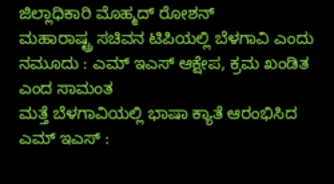ಜಿಲ್ಲಾಧಿಕಾರಿ ಮೊಹ್ಮದ್ ರೋಶನ್
ಮಹಾರಾಷ್ಟ್ರ ಸಚಿವನ ಟಿಪಿಯಲ್ಲಿ ಬೆಳಗಾವಿ ಎಂದು ನಮೂದು : ಎಮ್ ಇಎಸ್ ಆಕ್ಷೇಪ, ಕ್ರಮ ಖಂಡಿತ ಎಂದ ಸಾಮಂತ
ಮತ್ತೆ ಬೆಳಗಾವಿಯಲ್ಲಿ ಭಾಷಾ ಕ್ಯಾತೆ ಆರಂಭಿಸಿದ ಎಮ್ ಇಎಸ್ :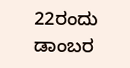22ರಂದು ಡಾಂಬರ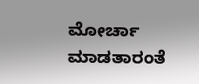ಮೋರ್ಚಾ ಮಾಡತಾರಂತೆ